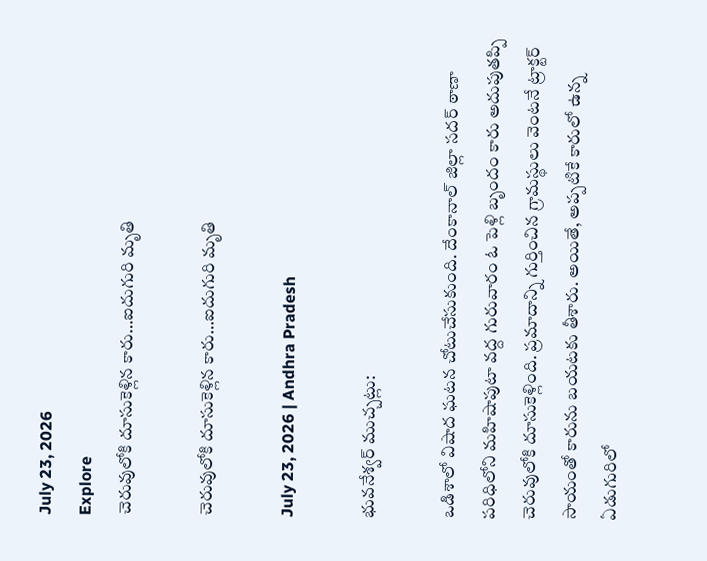July 23, 2026
Explore
చెరువులోకి దూసుకెళ్లిన కారు…ఐదుగురి మృతి

చెరువులోకి దూసుకెళ్లిన కారు…ఐదుగురి మృతి

July 23, 2026 | Andhra Pradesh

భువనేశ్వర్ ముచ్చట్లు:

ఒడిశాలో విషాద ఘటన చోటుచేసుకుంది. దేంకానాల్ జిల్లా సదర్ ఠాణా పరిధిలోని మహిషాపుటా వద్ద గురువారం ఓ పెళ్లి బృందం కారు అదుపుతప్పి చెరువులోకి దూసుకెళ్లింది. ప్రమాదాన్ని గుర్తించిన గ్రామస్థులు వెంటనే ట్రాక్టర్ సాయంతో కారును బయటకు తీశారు. అయితే, అప్పటికే కారులో ఉన్న ఏడుగురిలో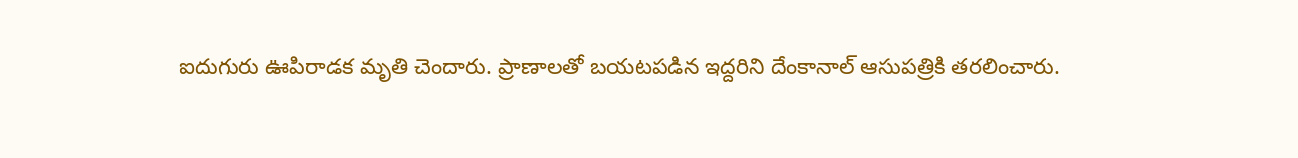ఐదుగురు ఊపిరాడక మృతి చెందారు. ప్రాణాలతో బయటపడిన ఇద్దరిని దేంకానాల్ ఆసుపత్రికి తరలించారు.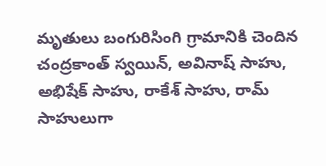మృతులు బంగురిసింగి గ్రామానికి చెందిన చంద్రకాంత్ స్వయిన్, అవినాష్ సాహు, అభిషేక్ సాహు, రాకేశ్ సాహు, రామ్ సాహులుగా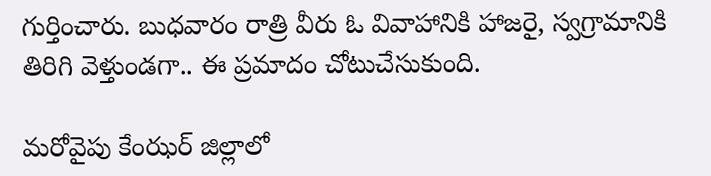గుర్తించారు. బుధవారం రాత్రి వీరు ఓ వివాహానికి హాజరై, స్వగ్రామానికి తిరిగి వెళ్తుండగా.. ఈ ప్రమాదం చోటుచేసుకుంది.

మరోవైపు కేంఝర్ జిల్లాలో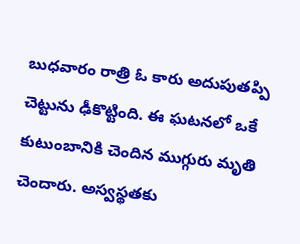బుధవారం రాత్రి ఓ కారు అదుపుతప్పి చెట్టును ఢీకొట్టింది. ఈ ఘటనలో ఒకే కుటుంబానికి చెందిన ముగ్గురు మృతి చెందారు. అస్వస్థతకు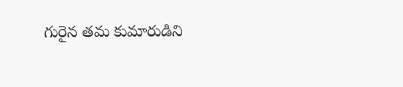గురైన తమ కుమారుడిని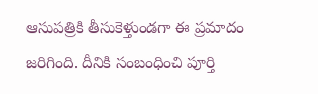ఆసుపత్రికి తీసుకెళ్తుండగా ఈ ప్రమాదం జరిగింది. దీనికి సంబంధించి పూర్తి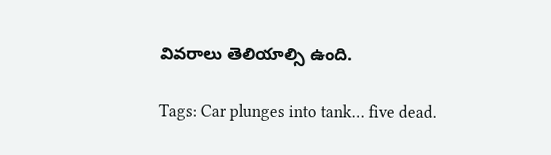వివరాలు తెలియాల్సి ఉంది.

Tags: Car plunges into tank… five dead.